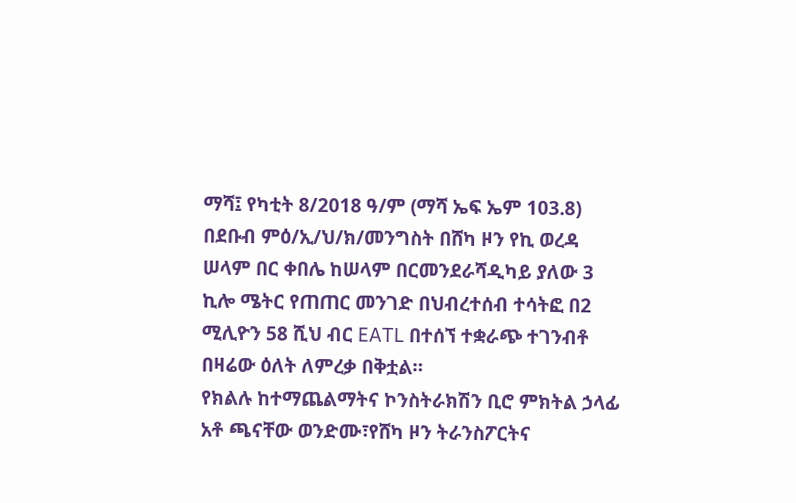ማሻ፤ የካቲት 8/2018 ዓ/ም (ማሻ ኤፍ ኤም 103.8) በደቡብ ምዕ/ኢ/ህ/ክ/መንግስት በሸካ ዞን የኪ ወረዳ ሠላም በር ቀበሌ ከሠላም በርመንደራሻዲካይ ያለው 3 ኪሎ ሜትር የጠጠር መንገድ በህብረተሰብ ተሳትፎ በ2 ሚሊዮን 58 ሺህ ብር EATL በተሰኘ ተቋራጭ ተገንብቶ በዛሬው ዕለት ለምረቃ በቅቷል።
የክልሉ ከተማጨልማትና ኮንስትራክሽን ቢሮ ምክትል ኃላፊ አቶ ጫናቸው ወንድሙ፣የሸካ ዞን ትራንስፖርትና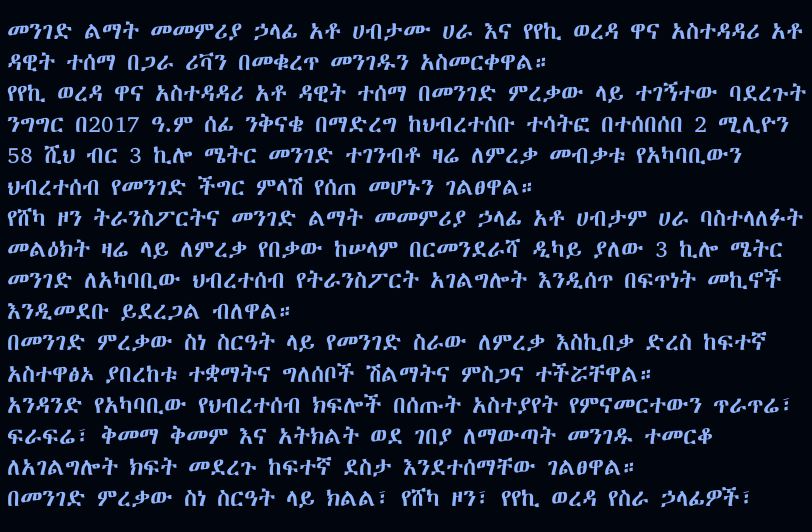መንገድ ልማት መመምሪያ ኃላፊ አቶ ሀብታሙ ሀራ እና የየኪ ወረዳ ዋና አስተዳዳሪ አቶ ዳዊት ተሰማ በጋራ ሪቫን በመቁረጥ መንገዱን አስመርቀዋል።
የየኪ ወረዳ ዋና አስተዳዳሪ አቶ ዳዊት ተሰማ በመንገድ ምረቃው ላይ ተገኝተው ባደረጉት ንግግር በ2017 ዓ.ም ሰፊ ንቅናቄ በማድረግ ከህብረተሰቡ ተሳትፎ በተሰበሰበ 2 ሚሊዮን 58 ሺህ ብር 3 ኪሎ ሜትር መንገድ ተገንብቶ ዛሬ ለምረቃ መብቃቱ የአካባቢውን ህብረተሰብ የመንገድ ችግር ምላሽ የሰጠ መሆኑን ገልፀዋል።
የሸካ ዞን ትራንስፖርትና መንገድ ልማት መመምሪያ ኃላፊ አቶ ሀብታም ሀራ ባስተላለፉት መልዕክት ዛሬ ላይ ለምረቃ የበቃው ከሠላም በርመንደራሻ ዲካይ ያለው 3 ኪሎ ሜትር መንገድ ለአካባቢው ህብረተሰብ የትራንስፖርት አገልግሎት እንዲሰጥ በፍጥነት መኪኖች እንዲመደቡ ይደረጋል ብለዋል።
በመንገድ ምረቃው ስነ ስርዓት ላይ የመንገድ ስራው ለምረቃ እስኪበቃ ድረስ ከፍተኛ አስተዋፅኦ ያበረከቱ ተቋማትና ግለሰቦች ሽልማትና ምስጋና ተችሯቸዋል።
አንዳንድ የአካባቢው የህብረተሰብ ክፍሎች በሰጡት አስተያየት የምናመርተውን ጥራጥሬ፣ ፍራፍሬ፣ ቅመማ ቅመም እና አትክልት ወደ ገበያ ለማውጣት መንገዱ ተመርቆ ለአገልግሎት ክፍት መደረጉ ከፍተኛ ደስታ እንደተሰማቸው ገልፀዋል።
በመንገድ ምረቃው ስነ ስርዓት ላይ ክልል፣ የሸካ ዞን፣ የየኪ ወረዳ የስራ ኃላፊዎች፣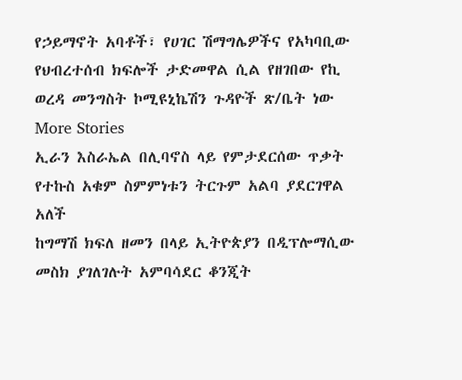የኃይማኖት አባቶች፣ የሀገር ሽማግሌዎችና የአካባቢው የህብረተሰብ ክፍሎች ታድመዋል ሲል የዘገበው የኪ ወረዳ መንግስት ኮሚዩኒኬሽን ጉዳዮች ጽ/ቤት ነው
More Stories
ኢራን እስራኤል በሊባኖስ ላይ የምታደርሰው ጥቃት የተኩስ አቁም ስምምነቱን ትርጉም አልባ ያደርገዋል አለች
ከግማሽ ክፍለ ዘመን በላይ ኢትዮጵያን በዲፕሎማሲው መስክ ያገለገሉት አምባሳደር ቆንጂት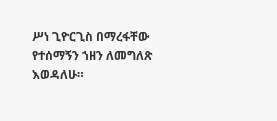ሥነ ጊዮርጊስ በማረፋቸው የተሰማኝን ኀዘን ለመግለጽ እወዳለሁ።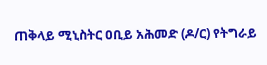ጠቅላይ ሚኒስትር ዐቢይ አሕመድ (ዶ/ር) የትግራይ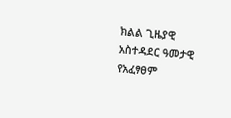ክልል ጊዜያዊ አስተዳደር ዓመታዊ የአፈፃፀም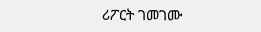ሪፖርት ገመገሙ